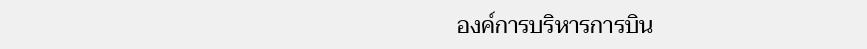องค์การบริหารการบิน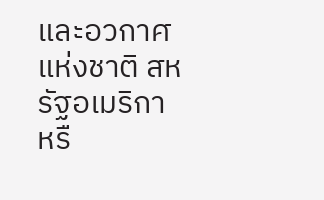และอวกาศแห่งชาติ สหรัฐอเมริกา หรื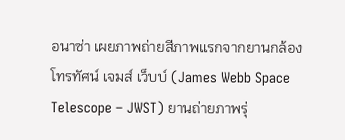อนาซ่า เผยภาพถ่ายสีภาพแรกจากยานกล้องโทรทัศน์ เจมส์ เว็บบ์ (James Webb Space Telescope – JWST) ยานถ่ายภาพรุ่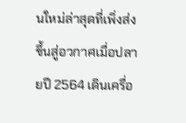นใหม่ล่าสุดที่เพิ่งส่งขึ้นสู่อวกาศเมื่อปลายปี 2564 เดินเครื่อ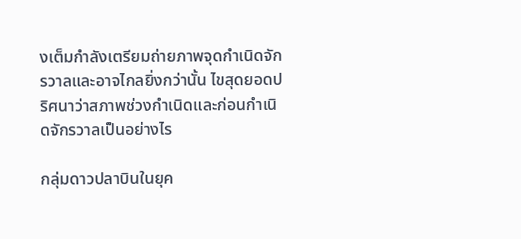งเต็มกำลังเตรียมถ่ายภาพจุดกำเนิดจักรวาลและอาจไกลยิ่งกว่านั้น ไขสุดยอดปริศนาว่าสภาพช่วงกำเนิดและก่อนกำเนิดจักรวาลเป็นอย่างไร

กลุ่มดาวปลาบินในยุค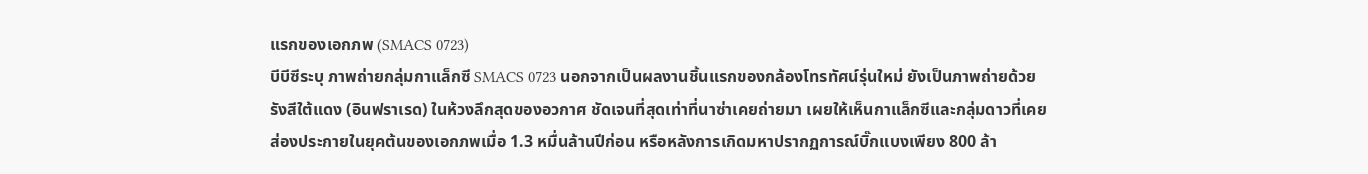แรกของเอกภพ (SMACS 0723)
บีบีซีระบุ ภาพถ่ายกลุ่มกาแล็กซี SMACS 0723 นอกจากเป็นผลงานชิ้นแรกของกล้องโทรทัศน์รุ่นใหม่ ยังเป็นภาพถ่ายด้วยรังสีใต้แดง (อินฟราเรด) ในห้วงลึกสุดของอวกาศ ชัดเจนที่สุดเท่าที่นาซ่าเคยถ่ายมา เผยให้เห็นกาแล็กซีและกลุ่มดาวที่เคยส่องประกายในยุคต้นของเอกภพเมื่อ 1.3 หมื่นล้านปีก่อน หรือหลังการเกิดมหาปรากฏการณ์บิ๊กแบงเพียง 800 ล้า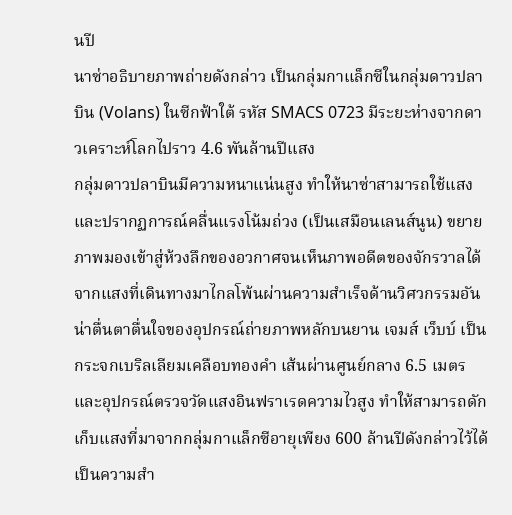นปี
นาซ่าอธิบายภาพถ่ายดังกล่าว เป็นกลุ่มกาแล็กซีในกลุ่มดาวปลาบิน (Volans) ในซีกฟ้าใต้ รหัส SMACS 0723 มีระยะห่างจากดาวเคราะห์โลกไปราว 4.6 พันล้านปีแสง
กลุ่มดาวปลาบินมีความหนาแน่นสูง ทำให้นาซ่าสามารถใช้แสงและปรากฏการณ์คลื่นแรงโน้มถ่วง (เป็นเสมือนเลนส์นูน) ขยายภาพมองเข้าสู่ห้วงลึกของอวกาศจนเห็นภาพอดีตของจักรวาลได้ จากแสงที่เดินทางมาไกลโพ้นผ่านความสำเร็จด้านวิศวกรรมอันน่าตื่นตาตื่นใจของอุปกรณ์ถ่ายภาพหลักบนยาน เจมส์ เว็บบ์ เป็นกระจกเบริลเลียมเคลือบทองคำ เส้นผ่านศูนย์กลาง 6.5 เมตร และอุปกรณ์ตรวจวัดแสงอินฟราเรดความไวสูง ทำให้สามารถดักเก็บแสงที่มาจากกลุ่มกาแล็กซีอายุเพียง 600 ล้านปีดังกล่าวไว้ได้ เป็นความสำ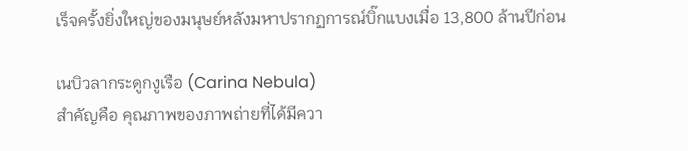เร็จครั้งยิ่งใหญ่ของมนุษย์หลังมหาปรากฏการณ์บิ๊กแบงเมื่อ 13,800 ล้านปีก่อน

เนบิวลากระดูกงูเรือ (Carina Nebula)
สำคัญคือ คุณภาพของภาพถ่ายที่ได้มีควา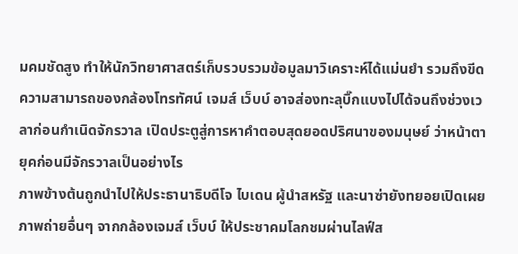มคมชัดสูง ทำให้นักวิทยาศาสตร์เก็บรวบรวมข้อมูลมาวิเคราะห์ได้แม่นยำ รวมถึงขีดความสามารถของกล้องโทรทัศน์ เจมส์ เว็บบ์ อาจส่องทะลุบิ๊กแบงไปได้จนถึงช่วงเวลาก่อนกำเนิดจักรวาล เปิดประตูสู่การหาคำตอบสุดยอดปริศนาของมนุษย์ ว่าหน้าตายุคก่อนมีจักรวาลเป็นอย่างไร
ภาพข้างต้นถูกนำไปให้ประธานาธิบดีโจ ไบเดน ผู้นำสหรัฐ และนาซ่ายังทยอยเปิดเผยภาพถ่ายอื่นๆ จากกล้องเจมส์ เว็บบ์ ให้ประชาคมโลกชมผ่านไลฟ์ส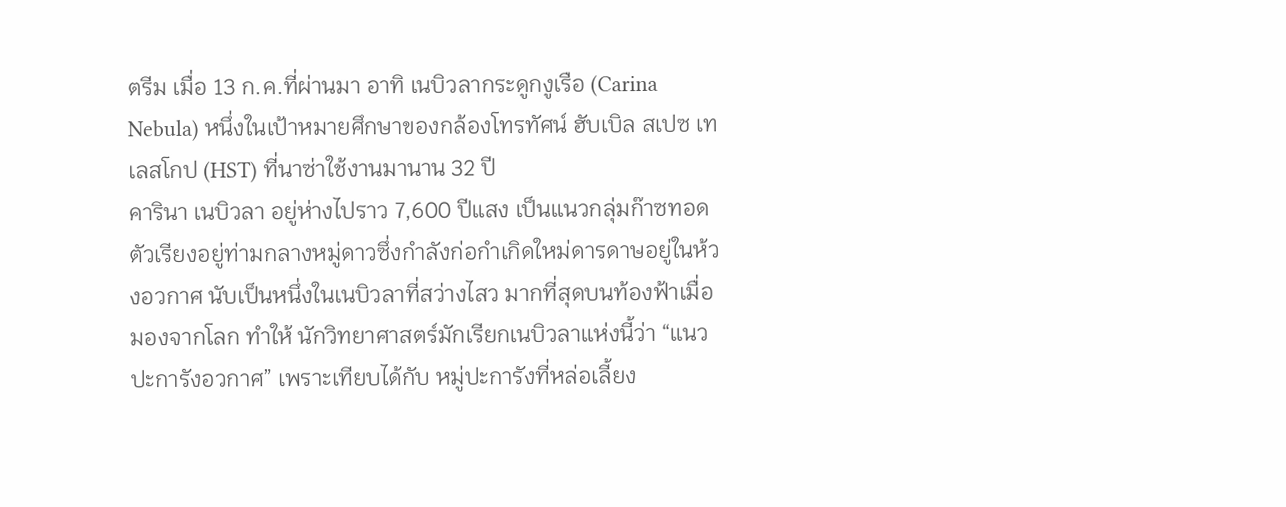ตรีม เมื่อ 13 ก.ค.ที่ผ่านมา อาทิ เนบิวลากระดูกงูเรือ (Carina Nebula) หนึ่งในเป้าหมายศึกษาของกล้องโทรทัศน์ ฮับเบิล สเปซ เทเลสโกป (HST) ที่นาซ่าใช้งานมานาน 32 ปี
คารินา เนบิวลา อยู่ห่างไปราว 7,600 ปีแสง เป็นแนวกลุ่มก๊าซทอดตัวเรียงอยู่ท่ามกลางหมู่ดาวซึ่งกำลังก่อกำเกิดใหม่ดารดาษอยู่ในห้วงอวกาศ นับเป็นหนึ่งในเนบิวลาที่สว่างไสว มากที่สุดบนท้องฟ้าเมื่อมองจากโลก ทำให้ นักวิทยาศาสตร์มักเรียกเนบิวลาแห่งนี้ว่า “แนวปะการังอวกาศ” เพราะเทียบได้กับ หมู่ปะการังที่หล่อเลี้ยง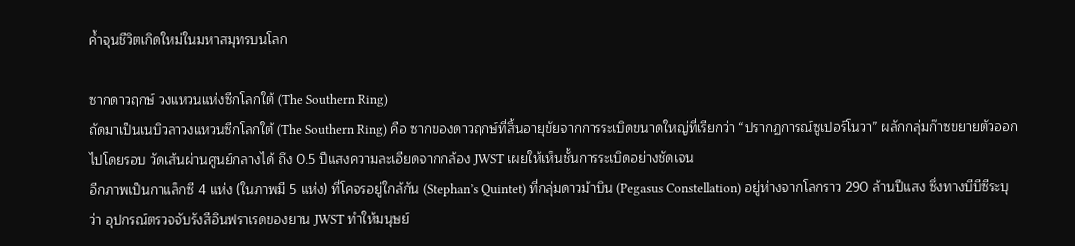ค้ำจุนชีวิตเกิดใหม่ในมหาสมุทรบนโลก

ซากดาวฤกษ์ วงแหวนแห่งซีกโลกใต้ (The Southern Ring)
ถัดมาเป็นเนบิวลาวงแหวนซีกโลกใต้ (The Southern Ring) คือ ซากของดาวฤกษ์ที่สิ้นอายุขัยจากการระเบิดขนาดใหญ่ที่เรียกว่า “ปรากฏการณ์ซูเปอร์โนวา” ผลักกลุ่มก๊าซขยายตัวออกไปโดยรอบ วัดเส้นผ่านศูนย์กลางได้ ถึง 0.5 ปีแสงความละเอียดจากกล้อง JWST เผยให้เห็นชั้นการระเบิดอย่างชัดเจน
อีกภาพเป็นกาแล็กซี 4 แห่ง (ในภาพมี 5 แห่ง) ที่โคจรอยู่ใกล้กัน (Stephan’s Quintet) ที่กลุ่มดาวม้าบิน (Pegasus Constellation) อยู่ห่างจากโลกราว 290 ล้านปีแสง ซึ่งทางบีบีซีระบุว่า อุปกรณ์ตรวจจับรังสีอินฟราเรดของยาน JWST ทำให้มนุษย์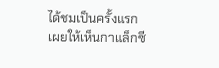ได้ชมเป็นครั้งแรก เผยให้เห็นกาแล็กซี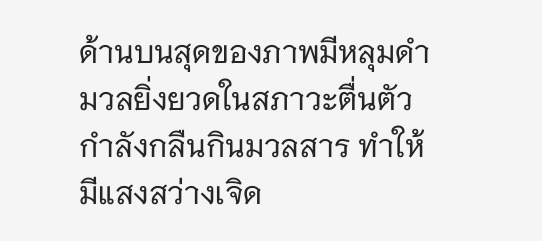ด้านบนสุดของภาพมีหลุมดำมวลยิ่งยวดในสภาวะตื่นตัวกำลังกลืนกินมวลสาร ทำให้มีแสงสว่างเจิด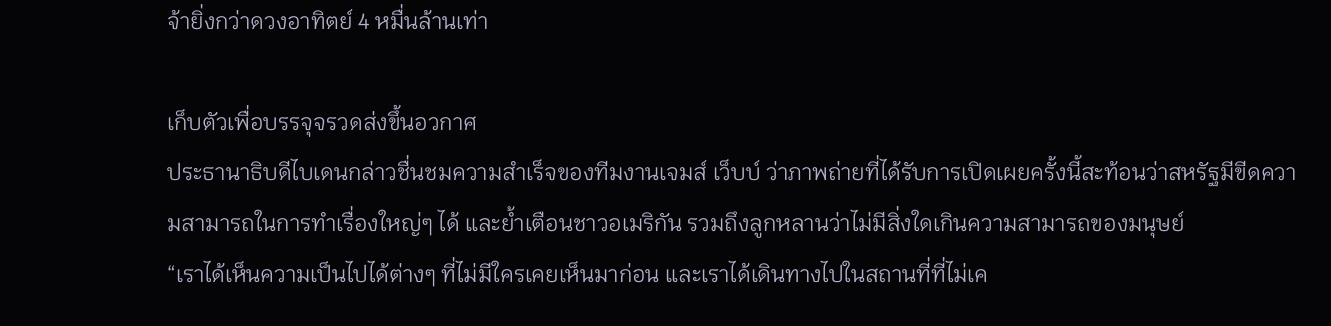จ้ายิ่งกว่าดวงอาทิตย์ 4 หมื่นล้านเท่า

เก็บตัวเพื่อบรรจุจรวดส่งขึ้นอวกาศ
ประธานาธิบดีไบเดนกล่าวชื่นชมความสำเร็จของทีมงานเจมส์ เว็บบ์ ว่าภาพถ่ายที่ได้รับการเปิดเผยครั้งนี้สะท้อนว่าสหรัฐมีขีดความสามารถในการทำเรื่องใหญ่ๆ ได้ และย้ำเตือนชาวอเมริกัน รวมถึงลูกหลานว่าไม่มีสิ่งใดเกินความสามารถของมนุษย์
“เราได้เห็นความเป็นไปได้ต่างๆ ที่ไม่มีใครเคยเห็นมาก่อน และเราได้เดินทางไปในสถานที่ที่ไม่เค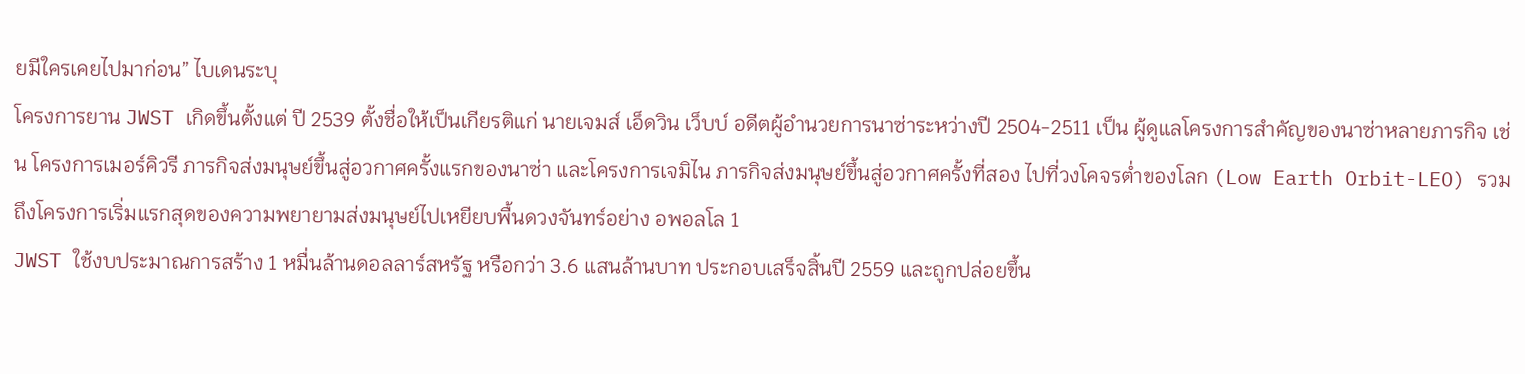ยมีใครเคยไปมาก่อน” ไบเดนระบุ
โครงการยาน JWST เกิดขึ้นตั้งแต่ ปี 2539 ตั้งชื่อให้เป็นเกียรติแก่ นายเจมส์ เอ็ดวิน เว็บบ์ อดีตผู้อำนวยการนาซ่าระหว่างปี 2504-2511 เป็น ผู้ดูแลโครงการสำคัญของนาซ่าหลายภารกิจ เช่น โครงการเมอร์คิวรี ภารกิจส่งมนุษย์ขึ้นสู่อวกาศครั้งแรกของนาซ่า และโครงการเจมิไน ภารกิจส่งมนุษย์ขึ้นสู่อวกาศครั้งที่สอง ไปที่วงโคจรต่ำของโลก (Low Earth Orbit-LEO) รวมถึงโครงการเริ่มแรกสุดของความพยายามส่งมนุษย์ไปเหยียบพื้นดวงจันทร์อย่าง อพอลโล 1
JWST ใช้งบประมาณการสร้าง 1 หมื่นล้านดอลลาร์สหรัฐ หรือกว่า 3.6 แสนล้านบาท ประกอบเสร็จสิ้นปี 2559 และถูกปล่อยขึ้น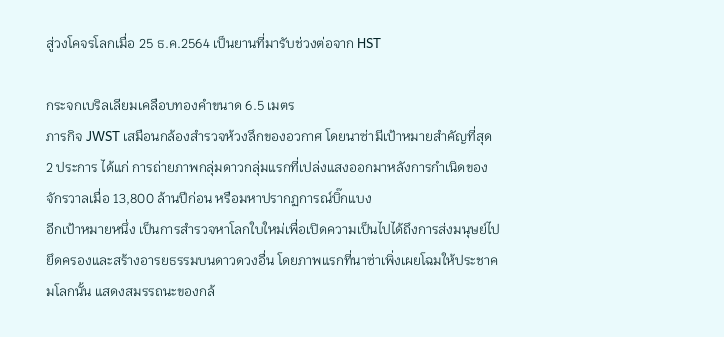สู่วงโคจรโลกเมื่อ 25 ธ.ค.2564 เป็นยานที่มารับช่วงต่อจาก HST

กระจกเบริลเลียมเคลือบทองคำขนาด 6.5 เมตร
ภารกิจ JWST เสมือนกล้องสำรวจห้วงลึกของอวกาศ โดยนาซ่ามีเป้าหมายสำคัญที่สุด 2 ประการ ได้แก่ การถ่ายภาพกลุ่มดาวกลุ่มแรกที่เปล่งแสงออกมาหลังการกำเนิดของจักรวาลเมื่อ 13,800 ล้านปีก่อน หรือมหาปรากฏการณ์บิ๊กแบง
อีกเป้าหมายหนึ่ง เป็นการสำรวจหาโลกใบใหม่เพื่อเปิดความเป็นไปได้ถึงการส่งมนุษย์ไปยึดครองและสร้างอารยธรรมบนดาวดวงอื่น โดยภาพแรกที่นาซ่าเพิ่งเผยโฉมให้ประชาคมโลกนั้น แสดงสมรรถนะของกล้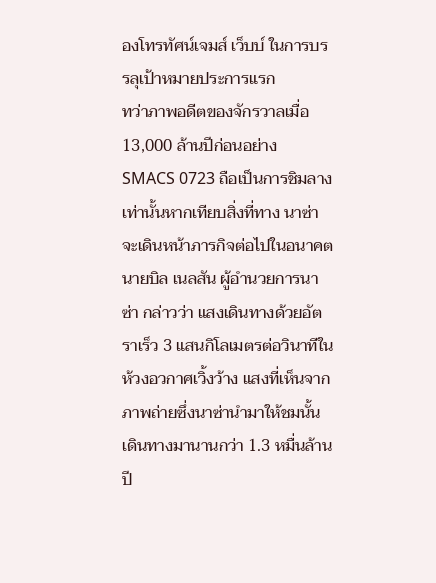องโทรทัศน์เจมส์ เว็บบ์ ในการบรรลุเป้าหมายประการแรก
ทว่าภาพอดีตของจักรวาลเมื่อ 13,000 ล้านปีก่อนอย่าง SMACS 0723 ถือเป็นการชิมลางเท่านั้นหากเทียบสิ่งที่ทาง นาซ่าจะเดินหน้าภารกิจต่อไปในอนาคต
นายบิล เนลสัน ผู้อำนวยการนาซ่า กล่าวว่า แสงเดินทางด้วยอัตราเร็ว 3 แสนกิโลเมตรต่อวินาทีในห้วงอวกาศเวิ้งว้าง แสงที่เห็นจากภาพถ่ายซึ่งนาซ่านำมาให้ชมนั้นเดินทางมานานกว่า 1.3 หมื่นล้านปี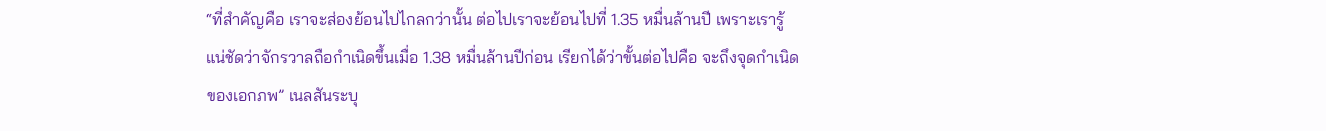“ที่สำคัญคือ เราจะส่องย้อนไปไกลกว่านั้น ต่อไปเราจะย้อนไปที่ 1.35 หมื่นล้านปี เพราะเรารู้แน่ชัดว่าจักรวาลถือกำเนิดขึ้นเมื่อ 1.38 หมื่นล้านปีก่อน เรียกได้ว่าขั้นต่อไปคือ จะถึงจุดกำเนิดของเอกภพ” เนลสันระบุ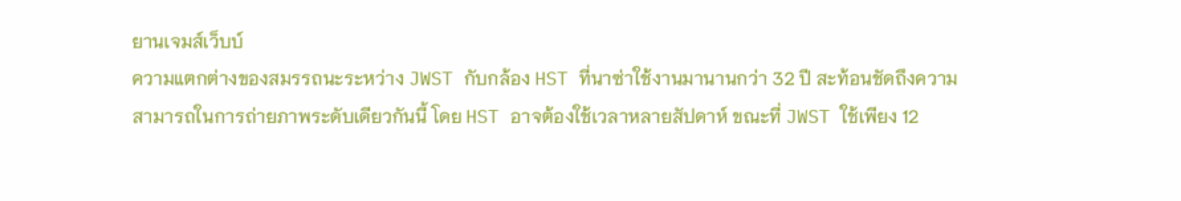ยานเจมส์เว็บบ์
ความแตกต่างของสมรรถนะระหว่าง JWST กับกล้อง HST ที่นาซ่าใช้งานมานานกว่า 32 ปี สะท้อนชัดถึงความสามารถในการถ่ายภาพระดับเดียวกันนี้ โดย HST อาจต้องใช้เวลาหลายสัปดาห์ ขณะที่ JWST ใช้เพียง 12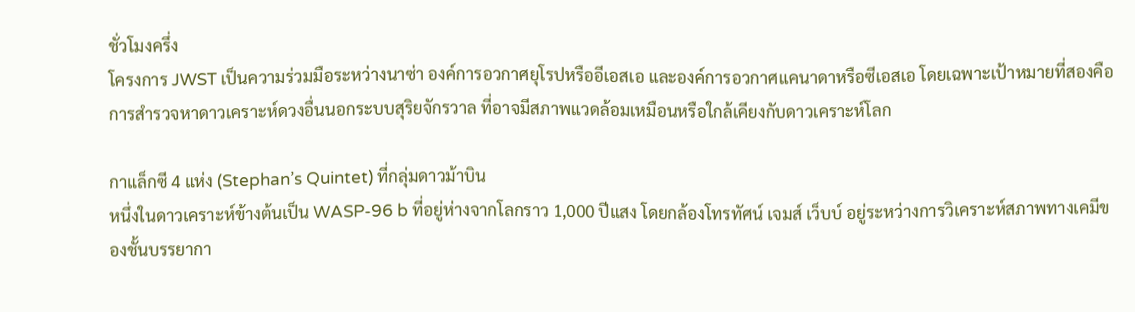ชั่วโมงครึ่ง
โครงการ JWST เป็นความร่วมมือระหว่างนาซ่า องค์การอวกาศยุโรปหรืออีเอสเอ และองค์การอวกาศแคนาดาหรือซีเอสเอ โดยเฉพาะเป้าหมายที่สองคือ การสำรวจหาดาวเคราะห์ดวงอื่นนอกระบบสุริยจักรวาล ที่อาจมีสภาพแวดล้อมเหมือนหรือใกล้เคียงกับดาวเคราะห์โลก

กาแล็กซี 4 แห่ง (Stephan’s Quintet) ที่กลุ่มดาวม้าบิน
หนึ่งในดาวเคราะห์ข้างต้นเป็น WASP-96 b ที่อยู่ห่างจากโลกราว 1,000 ปีแสง โดยกล้องโทรทัศน์ เจมส์ เว็บบ์ อยู่ระหว่างการวิเคราะห์สภาพทางเคมีของชั้นบรรยากา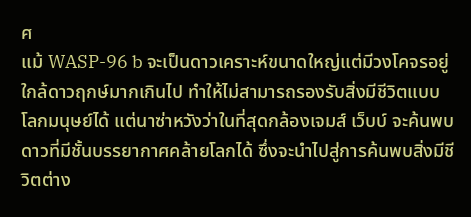ศ
แม้ WASP-96 b จะเป็นดาวเคราะห์ขนาดใหญ่แต่มีวงโคจรอยู่ใกล้ดาวฤกษ์มากเกินไป ทำให้ไม่สามารถรองรับสิ่งมีชีวิตแบบโลกมนุษย์ได้ แต่นาซ่าหวังว่าในที่สุดกล้องเจมส์ เว็บบ์ จะค้นพบดาวที่มีชั้นบรรยากาศคล้ายโลกได้ ซึ่งจะนำไปสู่การค้นพบสิ่งมีชีวิตต่าง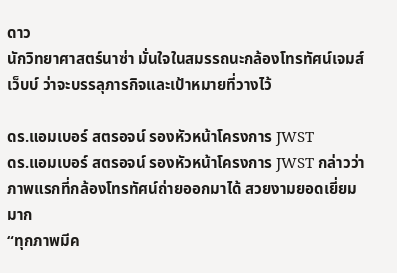ดาว
นักวิทยาศาสตร์นาซ่า มั่นใจในสมรรถนะกล้องโทรทัศน์เจมส์ เว็บบ์ ว่าจะบรรลุภารกิจและเป้าหมายที่วางไว้

ดร.แอมเบอร์ สตรอจน์ รองหัวหน้าโครงการ JWST
ดร.แอมเบอร์ สตรอจน์ รองหัวหน้าโครงการ JWST กล่าวว่า ภาพแรกที่กล้องโทรทัศน์ถ่ายออกมาได้ สวยงามยอดเยี่ยมมาก
“ทุกภาพมีค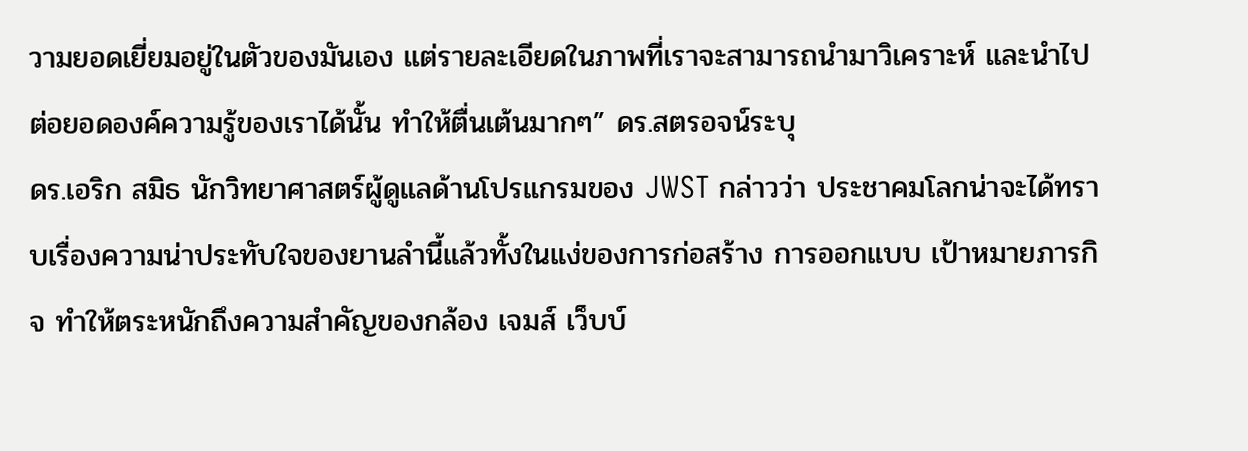วามยอดเยี่ยมอยู่ในตัวของมันเอง แต่รายละเอียดในภาพที่เราจะสามารถนำมาวิเคราะห์ และนำไปต่อยอดองค์ความรู้ของเราได้นั้น ทำให้ตื่นเต้นมากๆ” ดร.สตรอจน์ระบุ
ดร.เอริก สมิธ นักวิทยาศาสตร์ผู้ดูแลด้านโปรแกรมของ JWST กล่าวว่า ประชาคมโลกน่าจะได้ทราบเรื่องความน่าประทับใจของยานลำนี้แล้วทั้งในแง่ของการก่อสร้าง การออกแบบ เป้าหมายภารกิจ ทำให้ตระหนักถึงความสำคัญของกล้อง เจมส์ เว็บบ์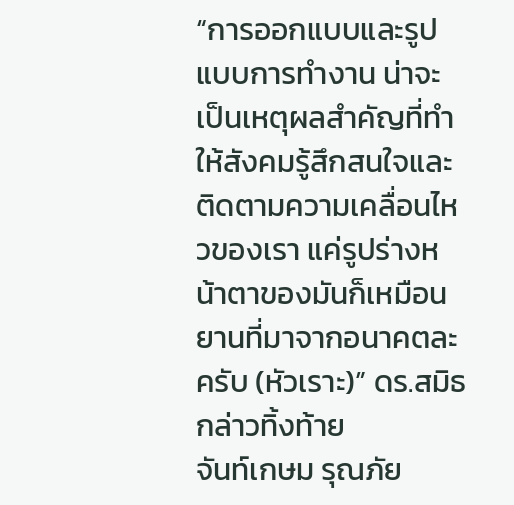“การออกแบบและรูปแบบการทำงาน น่าจะเป็นเหตุผลสำคัญที่ทำให้สังคมรู้สึกสนใจและติดตามความเคลื่อนไหวของเรา แค่รูปร่างหน้าตาของมันก็เหมือนยานที่มาจากอนาคตละครับ (หัวเราะ)” ดร.สมิธกล่าวทิ้งท้าย
จันท์เกษม รุณภัย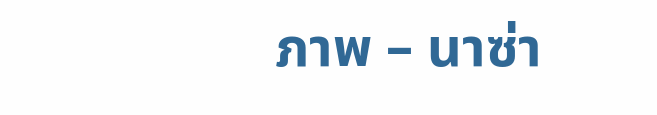ภาพ – นาซ่า